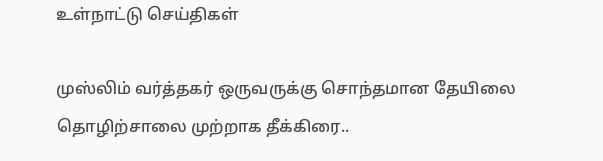உள்நாட்டு செய்திகள்

முஸ்லிம் வர்த்தகர் ஒருவருக்கு சொந்தமான தேயிலை தொழிற்சாலை முற்றாக தீக்கிரை..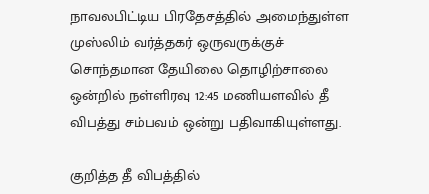நாவலபிட்டிய பிரதேசத்தில் அமைந்துள்ள முஸ்லிம் வர்த்தகர் ஒருவருக்குச் சொந்தமான தேயிலை தொழிற்சாலை ஒன்றில் நள்ளிரவு 12:45 மணியளவில் தீ விபத்து சம்பவம் ஒன்று பதிவாகியுள்ளது.

குறித்த தீ விபத்தில்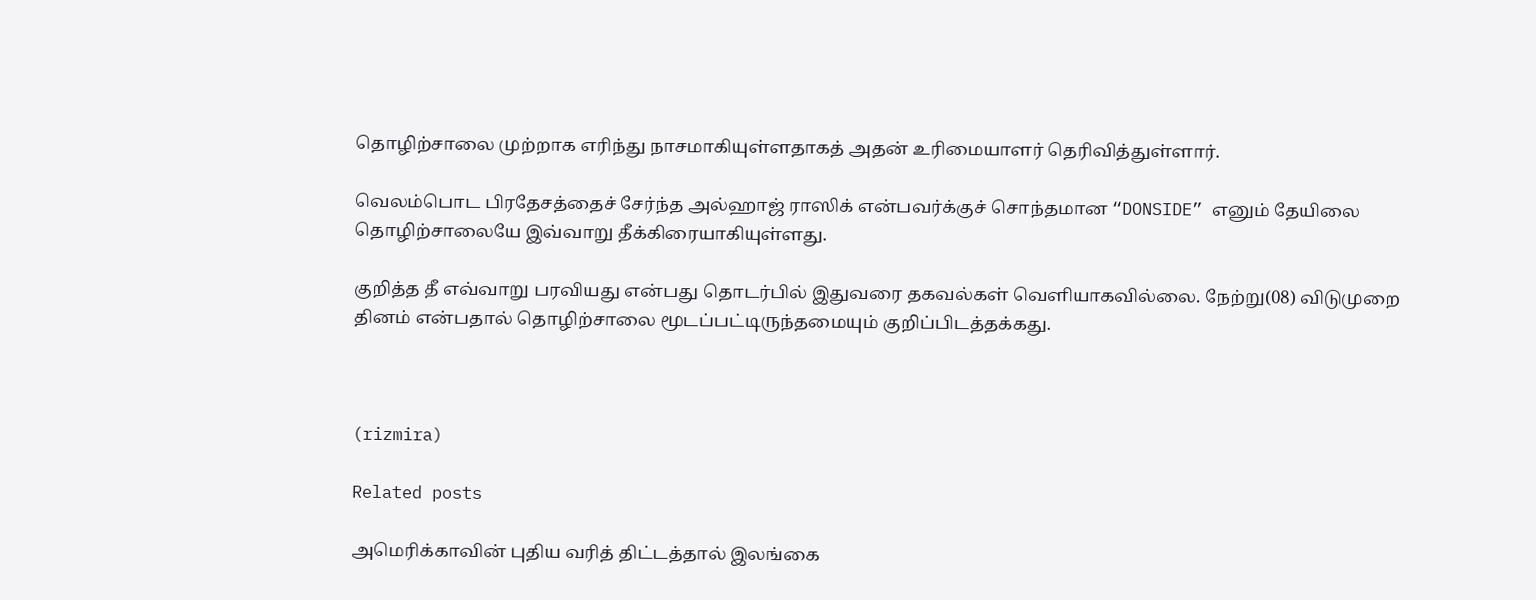தொழிற்சாலை முற்றாக எரிந்து நாசமாகியுள்ளதாகத் அதன் உரிமையாளர் தெரிவித்துள்ளார்.

வெலம்பொட பிரதேசத்தைச் சேர்ந்த அல்ஹாஜ் ராஸிக் என்பவர்க்குச் சொந்தமான “DONSIDE” எனும் தேயிலை தொழிற்சாலையே இவ்வாறு தீக்கிரையாகியுள்ளது.

குறித்த தீ எவ்வாறு பரவியது என்பது தொடர்பில் இதுவரை தகவல்கள் வெளியாகவில்லை. நேற்று(08) விடுமுறை தினம் என்பதால் தொழிற்சாலை மூடப்பட்டிருந்தமையும் குறிப்பிடத்தக்கது.



(rizmira)

Related posts

அமெரிக்காவின் புதிய வரித் திட்டத்தால் இலங்கை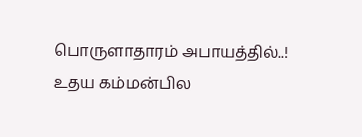பொருளாதாரம் அபாயத்தில்..! உதய கம்மன்பில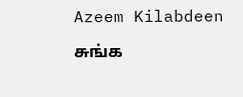Azeem Kilabdeen

சுங்க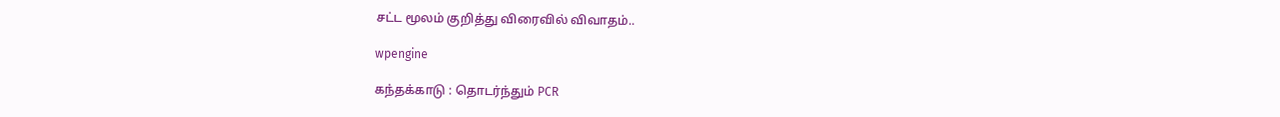சட்ட மூலம் குறித்து விரைவில் விவாதம்..

wpengine

கந்தக்காடு : தொடர்ந்தும் PCR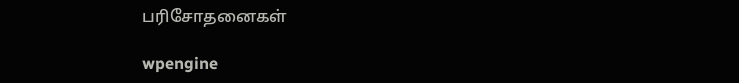பரிசோதனைகள்

wpengine